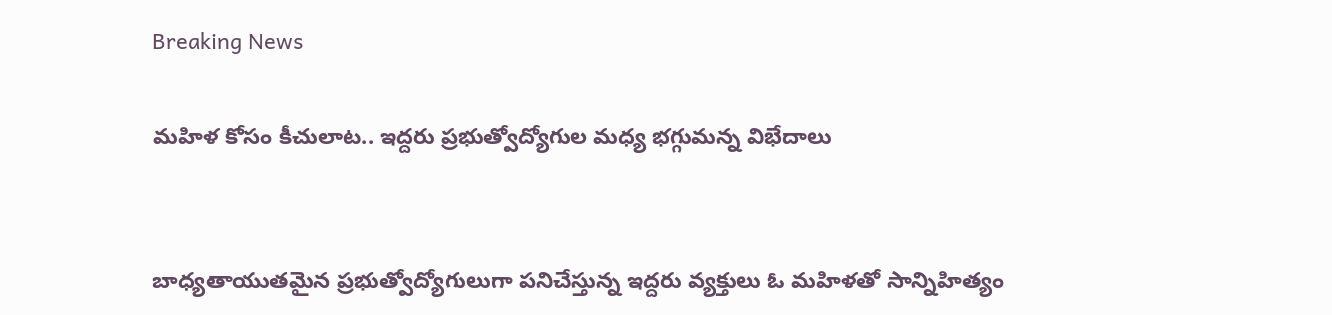Breaking News

మహిళ కోసం కీచులాట.. ఇద్దరు ప్రభుత్వోద్యోగుల మధ్య భగ్గుమన్న విభేదాలు


బాధ్యతాయుతమైన ప్రభుత్వోద్యోగులుగా పనిచేస్తున్న ఇద్దరు వ్యక్తులు ఓ మహిళతో సాన్నిహిత్యం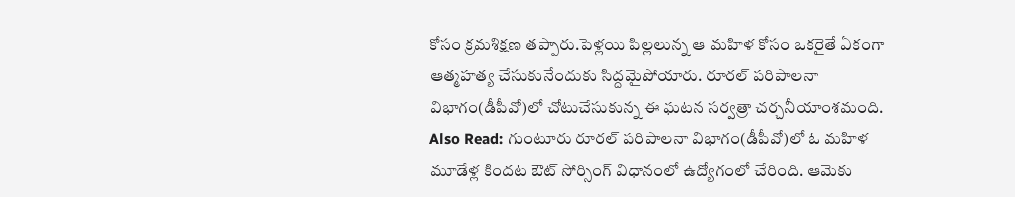కోసం క్రమశిక్షణ తప్పారు.పెళ్లయి పిల్లలున్న ఆ మహిళ కోసం ఒకరైతే ఏకంగా ఆత్మహత్య చేసుకునేందుకు సిద్దమైపోయారు. రూరల్‌ పరిపాలనా విభాగం(డీపీవో)లో చోటుచేసుకున్న ఈ ఘటన సర్వత్రా చర్చనీయాంశమంది. Also Read: గుంటూరు రూరల్‌ పరిపాలనా విభాగం(డీపీవో)లో ఓ మహిళ మూడేళ్ల కిందట ఔట్ సోర్సింగ్ విధానంలో ఉద్యోగంలో చేరింది. ఆమెకు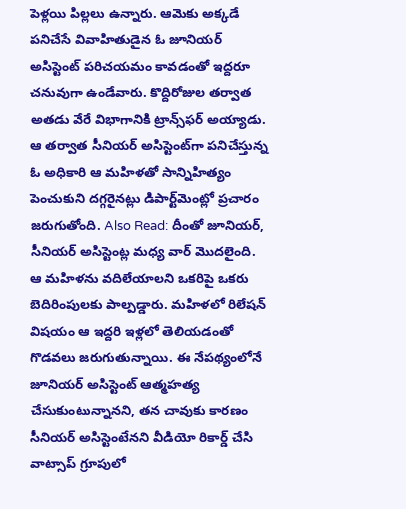పెళ్లయి పిల్లలు ఉన్నారు. ఆమెకు అక్కడే పనిచేసే వివాహితుడైన ఓ జూనియర్‌ అసిస్టెంట్‌ పరిచయమం కావడంతో ఇద్దరూ చనువుగా ఉండేవారు. కొద్దిరోజుల తర్వాత అతడు వేరే విభాగానికి ట్రాన్స్‌ఫర్ అయ్యాడు. ఆ తర్వాత సీనియర్ అసిస్టెంట్‌గా పనిచేస్తున్న ఓ అధికారి ఆ మహిళతో సాన్నిహిత్యం పెంచుకుని దగ్గరైనట్లు డిపార్ట్‌మెంట్లో ప్రచారం జరుగుతోంది. Also Read: దీంతో జూనియర్, సీనియర్ అసిస్టెంట్ల మధ్య వార్ మొదలైంది. ఆ మహిళను వదిలేయాలని ఒకరిపై ఒకరు బెదిరింపులకు పాల్పడ్డారు. మహిళలో రిలేషన్ విషయం ఆ ఇద్దరి ఇళ్లలో తెలియడంతో గొడవలు జరుగుతున్నాయి. ఈ నేపథ్యంలోనే జూనియర్ అసిస్టెంట్ ఆత్మహత్య చేసుకుంటున్నానని, తన చావుకు కారణం సీనియర్ అసిస్టెంటేనని వీడియో రికార్డ్ చేసి వాట్సాప్ గ్రూపులో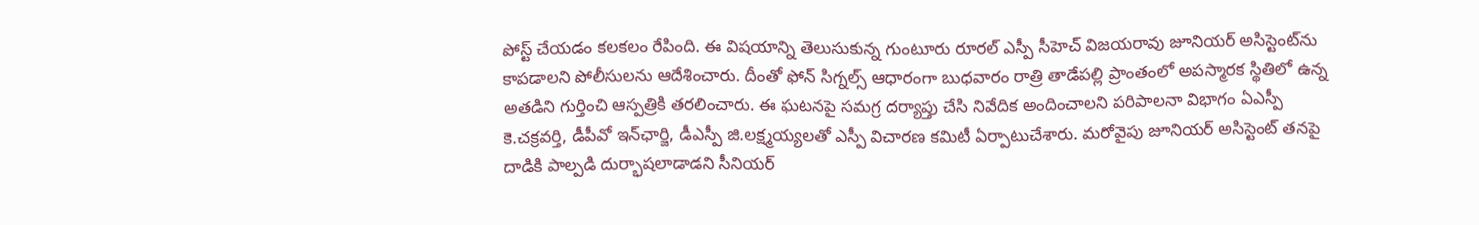పోస్ట్ చేయడం కలకలం రేపింది. ఈ విషయాన్ని తెలుసుకున్న గుంటూరు రూరల్ ఎస్పీ సీహెచ్ విజయరావు జూనియర్ అసిస్టెంట్‌ను కాపడాలని పోలీసులను ఆదేశించారు. దీంతో ఫోన్ సిగ్నల్స్ ఆధారంగా బుధవారం రాత్రి తాడేపల్లి ప్రాంతంలో అపస్మారక స్థితిలో ఉన్న అతడిని గుర్తించి ఆస్పత్రికి తరలించారు. ఈ ఘటనపై సమగ్ర దర్యాప్తు చేసి నివేదిక అందించాలని పరిపాలనా విభాగం ఏఎస్పీ కె.చక్రవర్తి, డీపీవో ఇన్‌ఛార్జి, డీఎస్పీ జి.లక్ష్మయ్యలతో ఎస్పీ విచారణ కమిటీ ఏర్పాటుచేశారు. మరోవైపు జూనియర్ అసిస్టెంట్ తనపై దాడికి పాల్పడి దుర్భాషలాడాడని సీనియర్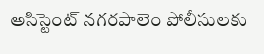అసిస్టెంట్ నగరపాలెం పోలీసులకు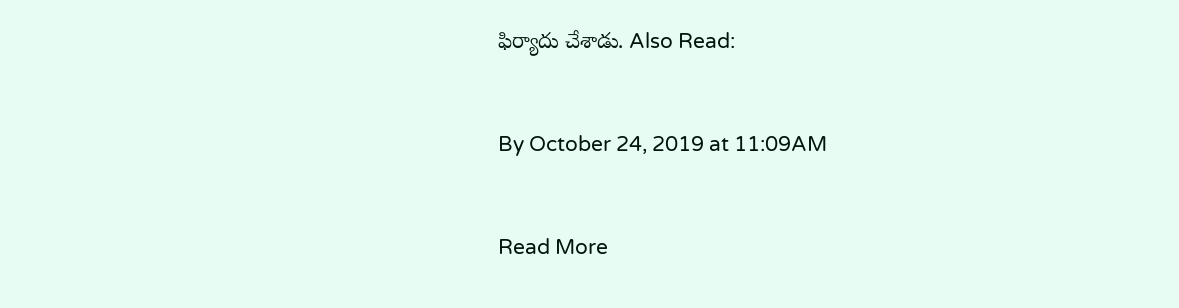ఫిర్యాదు చేశాడు. Also Read:


By October 24, 2019 at 11:09AM


Read More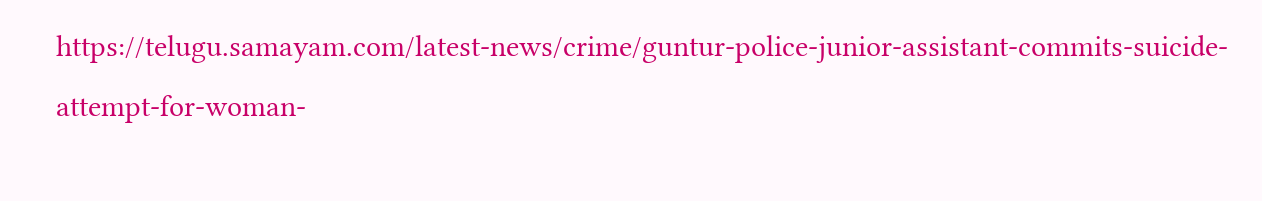https://telugu.samayam.com/latest-news/crime/guntur-police-junior-assistant-commits-suicide-attempt-for-woman-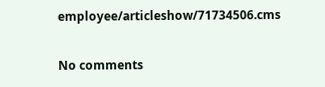employee/articleshow/71734506.cms

No comments